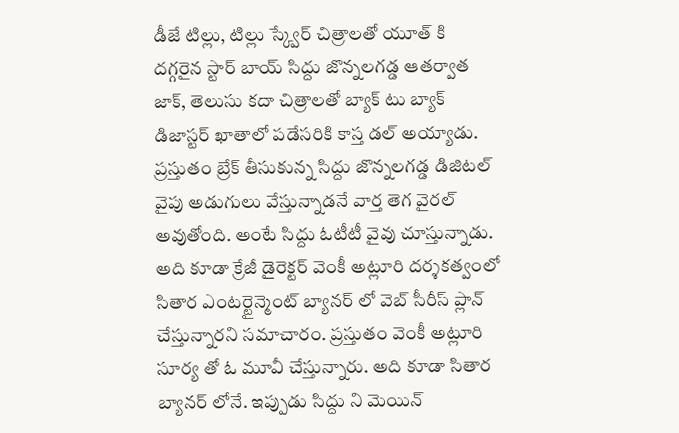డీజే టిల్లు, టిల్లు స్క్వేర్ చిత్రాలతో యూత్ కి దగ్గరైన స్టార్ బాయ్ సిద్దు జొన్నలగడ్డ ఆతర్వాత జాక్, తెలుసు కదా చిత్రాలతో బ్యాక్ టు బ్యాక్ డిజాస్టర్ ఖాతాలో పడేసరికి కాస్త డల్ అయ్యాడు. ప్రస్తుతం బ్రేక్ తీసుకున్న సిద్దు జొన్నలగడ్డ డిజిటల్ వైపు అడుగులు వేస్తున్నాడనే వార్త తెగ వైరల్ అవుతోంది. అంటే సిద్దు ఓటీటీ వైవు చూస్తున్నాడు.
అది కూడా క్రేజీ డైరెక్టర్ వెంకీ అట్లూరి దర్శకత్వంలో సితార ఎంటర్టైన్మెంట్ బ్యానర్ లో వెబ్ సీరీస్ ప్లాన్ చేస్తున్నారని సమాచారం. ప్రస్తుతం వెంకీ అట్లూరి సూర్య తో ఓ మూవీ చేస్తున్నారు. అది కూడా సితార బ్యానర్ లోనే. ఇప్పుడు సిద్దు ని మెయిన్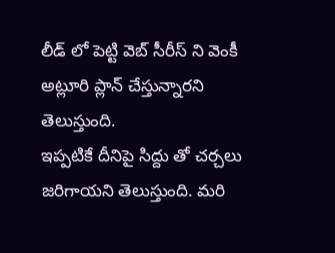లీడ్ లో పెట్టి వెబ్ సీరీస్ ని వెంకీ అట్లూరి ప్లాన్ చేస్తున్నారని తెలుస్తుంది.
ఇప్పటికే దీనిపై సిద్దు తో చర్చలు జరిగాయని తెలుస్తుంది. మరి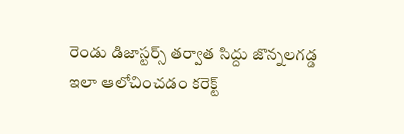రెండు డిజాస్టర్స్ తర్వాత సిద్దు జొన్నలగడ్డ ఇలా ఆలోచించడం కరెక్ట్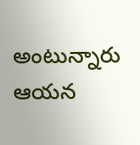అంటున్నారు ఆయన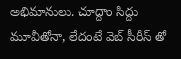అభిమానులు. చూద్దాం సిద్దు మూవీతోనా, లేదంటే వెబ్ సీరీస్ తో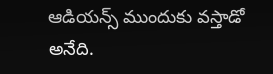ఆడియన్స్ ముందుకు వస్తాడో అనేది.